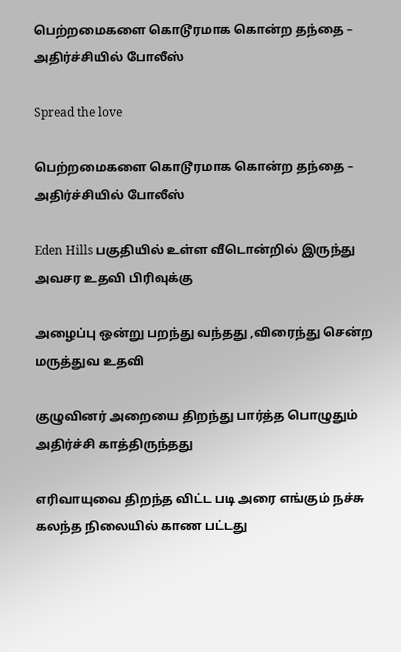பெற்றமைகளை கொடூரமாக கொன்ற தந்தை – அதிர்ச்சியில் போலீஸ்

Spread the love

பெற்றமைகளை கொடூரமாக கொன்ற தந்தை – அதிர்ச்சியில் போலீஸ்

Eden Hills பகுதியில் உள்ள வீடொன்றில் இருந்து அவசர உதவி பிரிவுக்கு

அழைப்பு ஒன்று பறந்து வந்தது ,விரைந்து சென்ற மருத்துவ உதவி

குழுவினர் அறையை திறந்து பார்த்த பொழுதும் அதிர்ச்சி காத்திருந்தது

எரிவாயுவை திறந்த விட்ட படி அரை எங்கும் நச்சு கலந்த நிலையில் காண பட்டது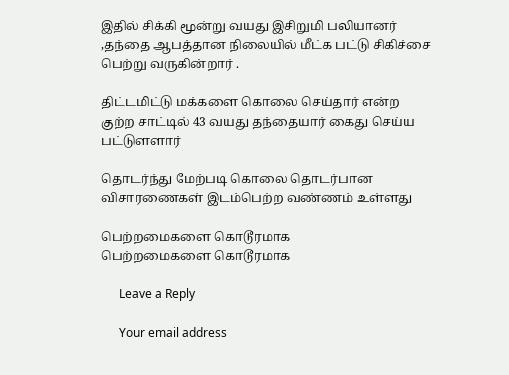இதில் சிக்கி மூன்று வயது இசிறுமி பலியானர் ,தந்தை ஆபத்தான நிலையில் மீட்க பட்டு சிகிச்சை பெற்று வருகின்றார் .

திட்டமிட்டு மக்களை கொலை செய்தார் என்ற குற்ற சாட்டில் 43 வயது தந்தையார் கைது செய்ய பட்டுளளார்

தொடர்ந்து மேற்படி கொலை தொடர்பான விசாரணைகள் இடம்பெற்ற வண்ணம் உள்ளது

பெற்றமைகளை கொடூரமாக
பெற்றமைகளை கொடூரமாக

      Leave a Reply

      Your email address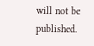will not be published.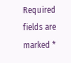Required fields are marked *